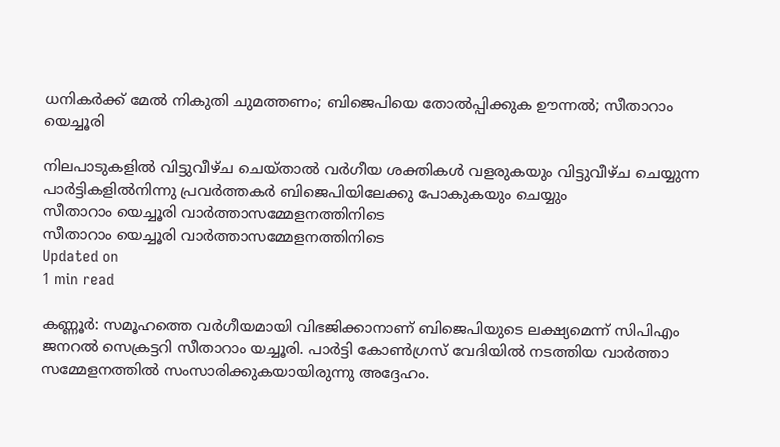ധനികര്‍ക്ക് മേല്‍ നികുതി ചുമത്തണം; ബിജെപിയെ തോല്‍പ്പിക്കുക ഊന്നല്‍; സീതാറാം യെച്ചൂരി

നിലപാടുകളില്‍ വിട്ടുവീഴ്ച ചെയ്താല്‍ വര്‍ഗീയ ശക്തികള്‍ വളരുകയും വിട്ടുവീഴ്ച ചെയ്യുന്ന പാര്‍ട്ടികളില്‍നിന്നു പ്രവര്‍ത്തകര്‍ ബിജെപിയിലേക്കു പോകുകയും ചെയ്യും
സീതാറാം യെച്ചൂരി വാര്‍ത്താസമ്മേളനത്തിനിടെ
സീതാറാം യെച്ചൂരി വാര്‍ത്താസമ്മേളനത്തിനിടെ
Updated on
1 min read

കണ്ണൂര്‍: സമൂഹത്തെ വര്‍ഗീയമായി വിഭജിക്കാനാണ് ബിജെപിയുടെ ലക്ഷ്യമെന്ന് സിപിഎം ജനറല്‍ സെക്രട്ടറി സീതാറാം യച്ചൂരി. പാര്‍ട്ടി കോണ്‍ഗ്രസ് വേദിയില്‍ നടത്തിയ വാര്‍ത്താ സമ്മേളനത്തില്‍ സംസാരിക്കുകയായിരുന്നു അദ്ദേഹം.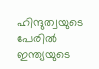ഹിന്ദുത്വയുടെ പേരില്‍ ഇന്ത്യയുടെ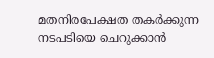മതനിരപേക്ഷത തകര്‍ക്കുന്ന നടപടിയെ ചെറുക്കാന്‍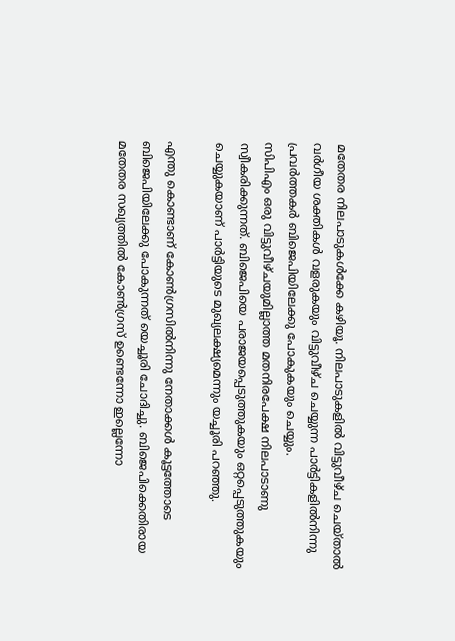മതേതര നിലപാടുകള്‍ക്കേ കഴിയൂ. നിലപാടുകളില്‍ വിട്ടുവീഴ്ച ചെയ്താല്‍ വര്‍ഗീയ ശക്തികള്‍ വളരുകയും വിട്ടുവീഴ്ച ചെയ്യുന്ന പാര്‍ട്ടികളില്‍നിന്നു പ്രവര്‍ത്തകര്‍ ബിജെപിയിലേക്കു പോകുകയും ചെയ്യും.
സിപിഎം ഒരു വിട്ടുവീഴ്ചയുമില്ലാത്ത മതനിരപേക്ഷ നിലപാടാണു സ്വീകരിക്കുന്നത്. ബിജെപിയെ പരാജയപ്പെടുത്തുകയും ഒറ്റപ്പെടുത്തുകയും ചെയ്യുകയാണ് പാര്‍ട്ടിയുടെ മുഖ്യലക്ഷ്യമെന്നും യച്ചൂരി പറഞ്ഞു.

എന്തു കൊണ്ടാണ് കോണ്‍ഗ്രസില്‍നിന്നു നേതാക്കള്‍ കൂട്ടത്തോടെ ബിജെപിയിലേക്കു പോകുന്നത് യെച്ചൂരി ചോദിച്ചു. ബിജെപിക്കെതിരായ മതേതര സഖ്യത്തില്‍ കോണ്‍ഗ്രസ് ഉണ്ടെന്നോ ഇല്ലെന്നോ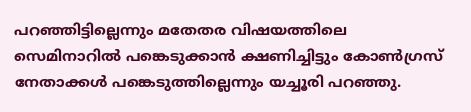പറഞ്ഞിട്ടില്ലെന്നും മതേതര വിഷയത്തിലെ സെമിനാറില്‍ പങ്കെടുക്കാന്‍ ക്ഷണിച്ചിട്ടും കോണ്‍ഗ്രസ് നേതാക്കള്‍ പങ്കെടുത്തില്ലെന്നും യച്ചൂരി പറഞ്ഞു.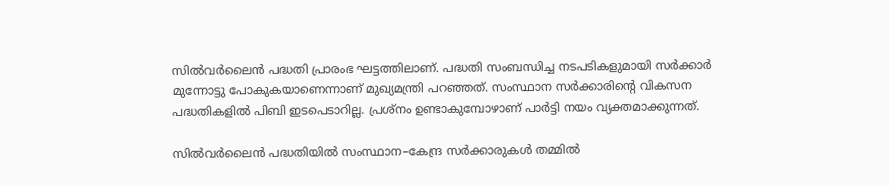സില്‍വര്‍ലൈന്‍ പദ്ധതി പ്രാരംഭ ഘട്ടത്തിലാണ്. പദ്ധതി സംബന്ധിച്ച നടപടികളുമായി സര്‍ക്കാര്‍ മുന്നോട്ടു പോകുകയാണെന്നാണ് മുഖ്യമന്ത്രി പറഞ്ഞത്. സംസ്ഥാന സര്‍ക്കാരിന്റെ വികസന പദ്ധതികളില്‍ പിബി ഇടപെടാറില്ല. പ്രശ്‌നം ഉണ്ടാകുമ്പോഴാണ് പാര്‍ട്ടി നയം വ്യക്തമാക്കുന്നത്.

സില്‍വര്‍ലൈന്‍ പദ്ധതിയില്‍ സംസ്ഥാന–കേന്ദ്ര സര്‍ക്കാരുകള്‍ തമ്മില്‍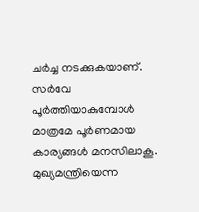ചര്‍ച്ച നടക്കുകയാണ്. സര്‍വേ പൂര്‍ത്തിയാകുമ്പോള്‍ മാത്രമേ പൂര്‍ണമായ കാര്യങ്ങള്‍ മനസിലാകൂ. മുഖ്യമന്ത്രിയെന്ന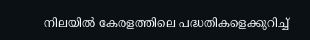നിലയില്‍ കേരളത്തിലെ പദ്ധതികളെക്കുറിച്ച്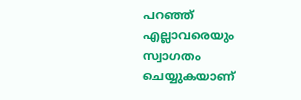പറഞ്ഞ് എല്ലാവരെയും സ്വാഗതം ചെയ്യുകയാണ്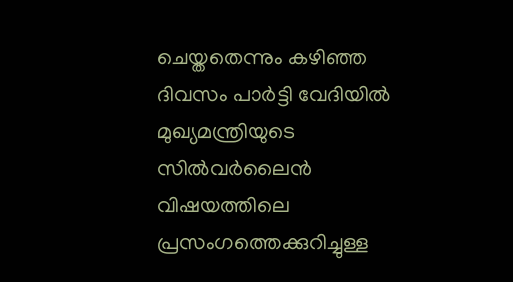ചെയ്തതെന്നും കഴിഞ്ഞ ദിവസം പാര്‍ട്ടി വേദിയില്‍ മുഖ്യമന്ത്രിയുടെ സില്‍വര്‍ലൈന്‍ വിഷയത്തിലെ പ്രസംഗത്തെക്കുറിച്ചുള്ള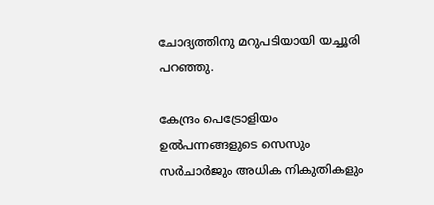ചോദ്യത്തിനു മറുപടിയായി യച്ചൂരി പറഞ്ഞു.

കേന്ദ്രം പെട്രോളിയം ഉല്‍പന്നങ്ങളുടെ സെസും സര്‍ചാര്‍ജും അധിക നികുതികളും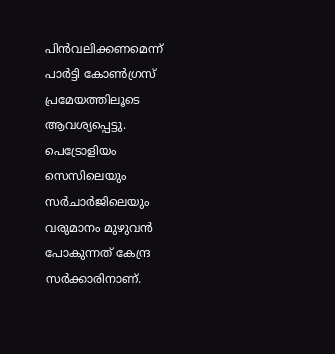പിന്‍വലിക്കണമെന്ന് പാര്‍ട്ടി കോണ്‍ഗ്രസ് പ്രമേയത്തിലൂടെ ആവശ്യപ്പെട്ടു. പെട്രോളിയം സെസിലെയും സര്‍ചാര്‍ജിലെയും വരുമാനം മുഴുവന്‍ പോകുന്നത് കേന്ദ്ര സര്‍ക്കാരിനാണ്.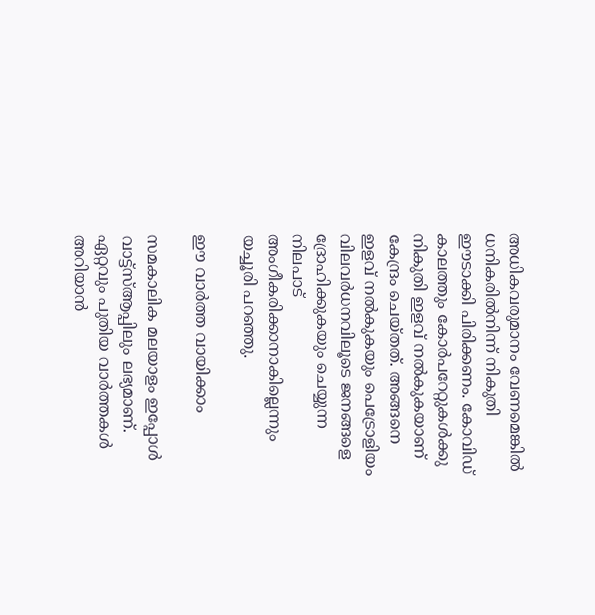അധികവരുമാനം വേണമെങ്കില്‍ ധനികരില്‍നിന്ന് നികുതി ഈടാക്കി പിരിക്കണം. കോവിഡ് കാലത്തും കോര്‍പറേറ്റുകള്‍ക്കു നികുതി ഇളവ് നല്‍കുകയാണ് കേന്ദ്രം ചെയ്തത്. അങ്ങനെ ഇളവ് നല്‍കുകയും പെട്രോളിയം വിലവര്‍ധനവിലൂടെ ജനങ്ങളെ ദ്രോഹിക്കുകയും ചെയ്യുന്ന നിലപാട് അംഗീകരിക്കാനാകില്ലെന്നും യച്ചൂരി പറഞ്ഞു.

ഈ വാര്‍ത്ത വായിക്കാം

സമകാലിക മലയാളം ഇപ്പോള്‍ വാട്ട്‌സ്ആപ്പിലും ലഭ്യമാണ്. ഏറ്റവും പുതിയ വാര്‍ത്തകള്‍ അറിയാന്‍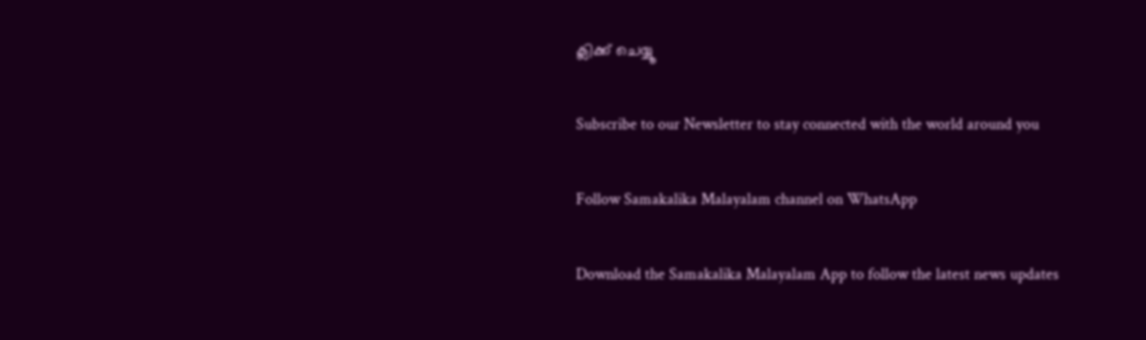ക്ലിക്ക് ചെയ്യൂ

Subscribe to our Newsletter to stay connected with the world around you

Follow Samakalika Malayalam channel on WhatsApp

Download the Samakalika Malayalam App to follow the latest news updates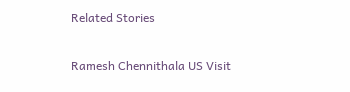Related Stories

Ramesh Chennithala US Visit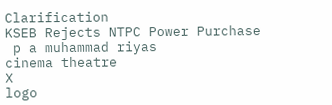Clarification
KSEB Rejects NTPC Power Purchase
 p a muhammad riyas
cinema theatre
X
logo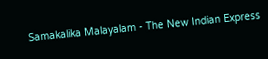Samakalika Malayalam - The New Indian Express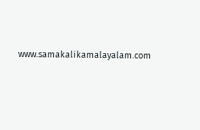www.samakalikamalayalam.com